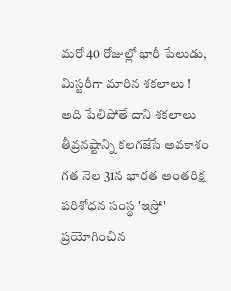మరో 40 రోజుల్లో భారీ పేలుడు, మిస్టరీగా మారిన శకలాలు !
అది పేలిపోతే దాని శకలాలు తీవ్రనష్టాన్ని కలగజేసే అవకాశం
గత నెల 31న భారత అంతరిక్ష పరిశోధన సంస్థ 'ఇస్రో' ప్రయోగించిన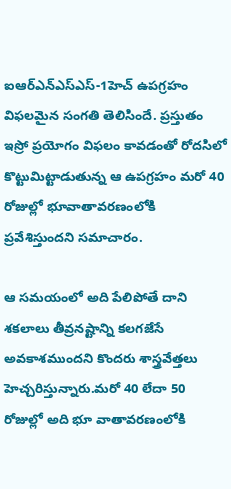ఐఆర్ఎన్ఎస్ఎస్-1హెచ్ ఉపగ్రహం విఫలమైన సంగతి తెలిసిందే. ప్రస్తుతం ఇస్రో ప్రయోగం విఫలం కావడంతో రోదసిలో కొట్టుమిట్టాడుతున్న ఆ ఉపగ్రహం మరో 40 రోజుల్లో భూవాతావరణంలోకి ప్రవేశిస్తుందని సమాచారం.

ఆ సమయంలో అది పేలిపోతే దాని శకలాలు తీవ్రనష్టాన్ని కలగజేసే అవకాశముందని కొందరు శాస్త్రవేత్తలు హెచ్చరిస్తున్నారు.మరో 40 లేదా 50 రోజుల్లో అది భూ వాతావరణంలోకి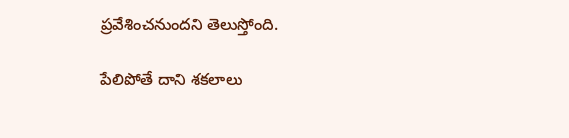ప్రవేశించనుందని తెలుస్తోంది.

పేలిపోతే దాని శకలాలు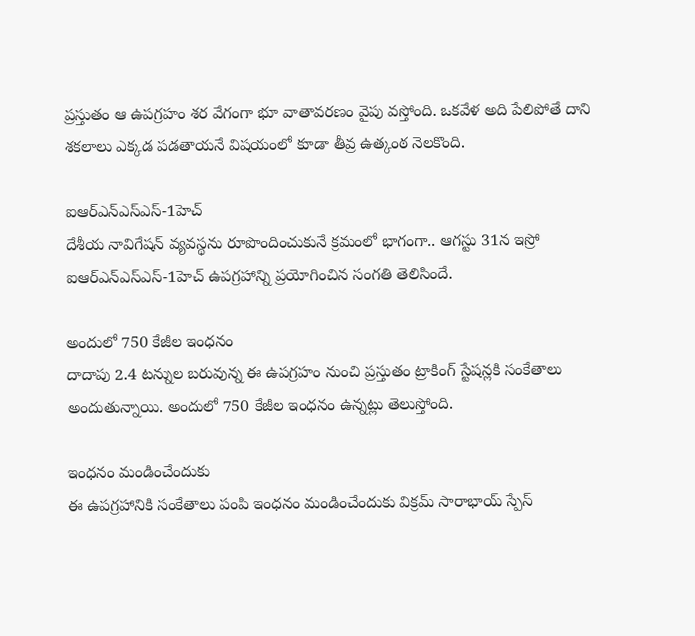ప్రస్తుతం ఆ ఉపగ్రహం శర వేగంగా భూ వాతావరణం వైపు వస్తోంది. ఒకవేళ అది పేలిపోతే దాని శకలాలు ఎక్కడ పడతాయనే విషయంలో కూడా తీవ్ర ఉత్కంఠ నెలకొంది.

ఐఆర్ఎన్ఎస్ఎస్-1హెచ్
దేశీయ నావిగేషన్ వ్యవస్థను రూపొందించుకునే క్రమంలో భాగంగా.. ఆగస్టు 31న ఇస్రో ఐఆర్ఎన్ఎస్ఎస్-1హెచ్ ఉపగ్రహాన్ని ప్రయోగించిన సంగతి తెలిసిందే.

అందులో 750 కేజీల ఇంధనం
దాదాపు 2.4 టన్నుల బరువున్న ఈ ఉపగ్రహం నుంచి ప్రస్తుతం ట్రాకింగ్ స్టేషన్లకి సంకేతాలు అందుతున్నాయి. అందులో 750 కేజీల ఇంధనం ఉన్నట్లు తెలుస్తోంది.

ఇంధనం మండించేందుకు
ఈ ఉపగ్రహానికి సంకేతాలు పంపి ఇంధనం మండించేందుకు విక్రమ్ సారాభాయ్ స్పేస్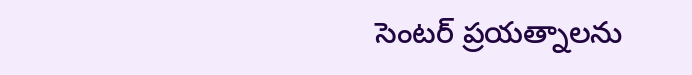సెంటర్ ప్రయత్నాలను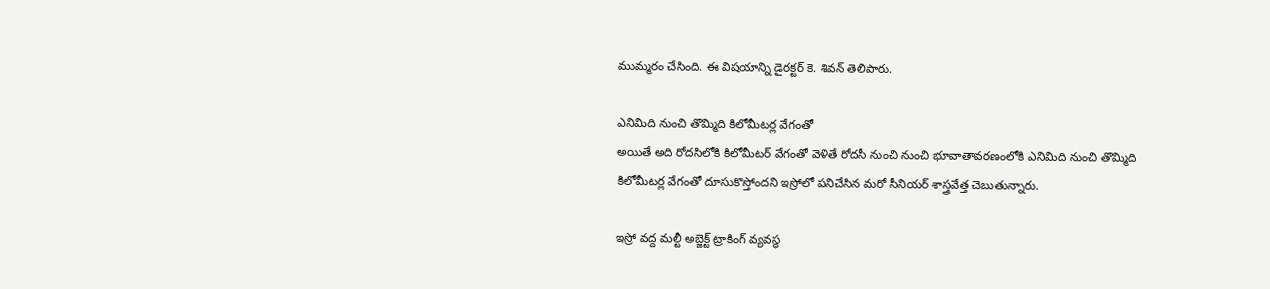ముమ్మరం చేసింది. ఈ విషయాన్ని డైరక్టర్ కె. శివన్ తెలిపారు.

ఎనిమిది నుంచి తొమ్మిది కిలోమీటర్ల వేగంతో
అయితే అది రోదసిలోకి కిలోమీటర్ వేగంతో వెళితే రోదసీ నుంచి నుంచి భూవాతావరణంలోకి ఎనిమిది నుంచి తొమ్మిది కిలోమీటర్ల వేగంతో దూసుకొస్తోందని ఇస్రోలో పనిచేసిన మరో సీనియర్ శాస్త్రవేత్త చెబుతున్నారు.

ఇస్రో వద్ద మల్టీ అబ్జెక్ట్ ట్రాకింగ్ వ్యవస్థ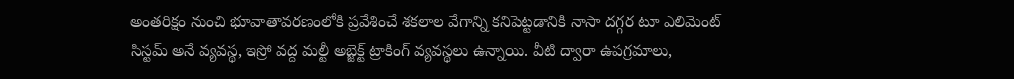అంతరిక్షం నుంచి భూవాతావరణంలోకి ప్రవేశించే శకలాల వేగాన్ని కనిపెట్టడానికి నాసా దగ్గర టూ ఎలిమెంట్ సిస్టమ్ అనే వ్యవస్థ, ఇస్రో వద్ద మల్టీ అబ్జెక్ట్ ట్రాకింగ్ వ్యవస్థలు ఉన్నాయి. వీటి ద్వారా ఉపగ్రమాలు,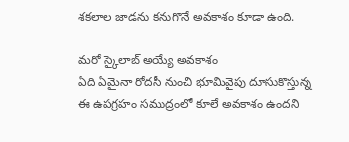శకలాల జాడను కనుగొనే అవకాశం కూడా ఉంది.

మరో స్కైలాబ్ అయ్యే అవకాశం
ఏది ఏమైనా రోదసీ నుంచి భూమివైపు దూసుకొస్తున్న ఈ ఉపగ్రహం సముద్రంలో కూలే అవకాశం ఉందని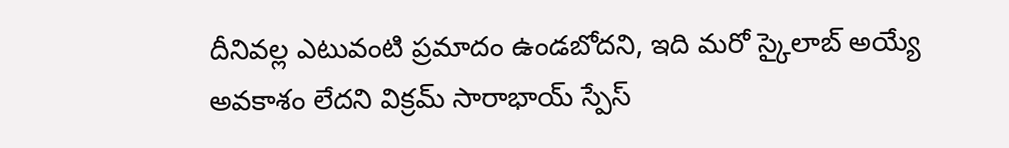దీనివల్ల ఎటువంటి ప్రమాదం ఉండబోదని, ఇది మరో స్కైలాబ్ అయ్యే అవకాశం లేదని విక్రమ్ సారాభాయ్ స్పేస్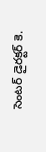సెంటర్ డైరక్టర్ కె.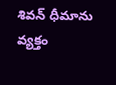శివన్ ధీమాను వ్యక్తం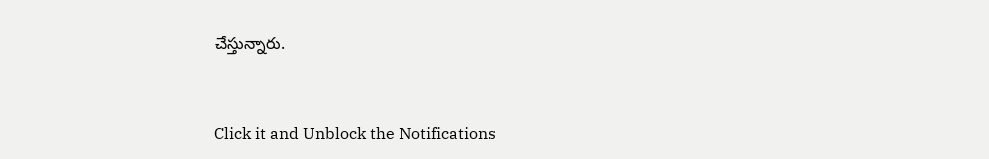చేస్తున్నారు.


Click it and Unblock the Notifications